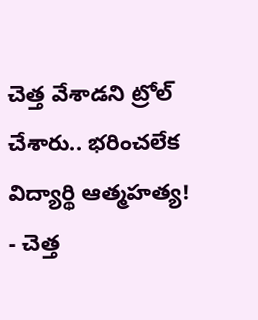చెత్త వేశాడని ట్రోల్ చేశారు.. భరించలేక విద్యార్థి ఆత్మహత్య!
- చెత్త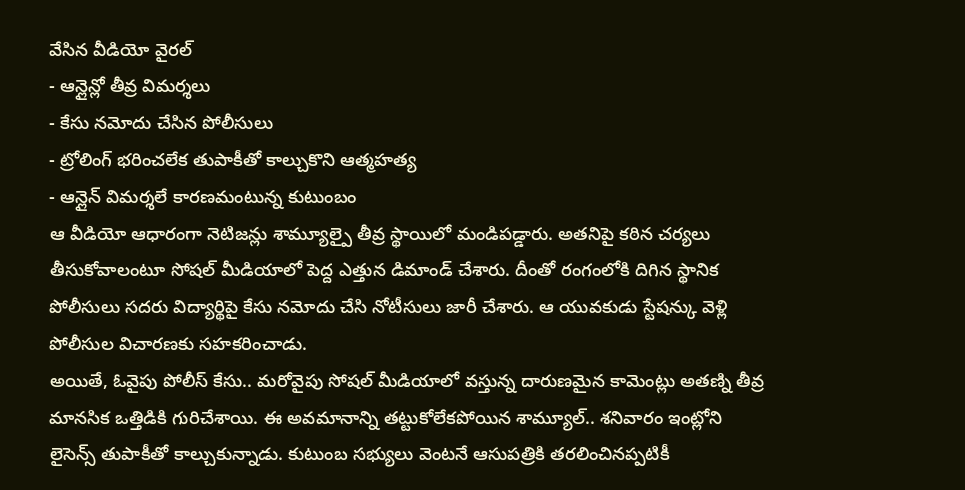వేసిన వీడియో వైరల్
- ఆన్లైన్లో తీవ్ర విమర్శలు
- కేసు నమోదు చేసిన పోలీసులు
- ట్రోలింగ్ భరించలేక తుపాకీతో కాల్చుకొని ఆత్మహత్య
- ఆన్లైన్ విమర్శలే కారణమంటున్న కుటుంబం
ఆ వీడియో ఆధారంగా నెటిజన్లు శామ్యూల్పై తీవ్ర స్థాయిలో మండిపడ్డారు. అతనిపై కఠిన చర్యలు తీసుకోవాలంటూ సోషల్ మీడియాలో పెద్ద ఎత్తున డిమాండ్ చేశారు. దీంతో రంగంలోకి దిగిన స్థానిక పోలీసులు సదరు విద్యార్థిపై కేసు నమోదు చేసి నోటీసులు జారీ చేశారు. ఆ యువకుడు స్టేషన్కు వెళ్లి పోలీసుల విచారణకు సహకరించాడు.
అయితే, ఓవైపు పోలీస్ కేసు.. మరోవైపు సోషల్ మీడియాలో వస్తున్న దారుణమైన కామెంట్లు అతణ్ని తీవ్ర మానసిక ఒత్తిడికి గురిచేశాయి. ఈ అవమానాన్ని తట్టుకోలేకపోయిన శామ్యూల్.. శనివారం ఇంట్లోని లైసెన్స్ తుపాకీతో కాల్చుకున్నాడు. కుటుంబ సభ్యులు వెంటనే ఆసుపత్రికి తరలించినప్పటికీ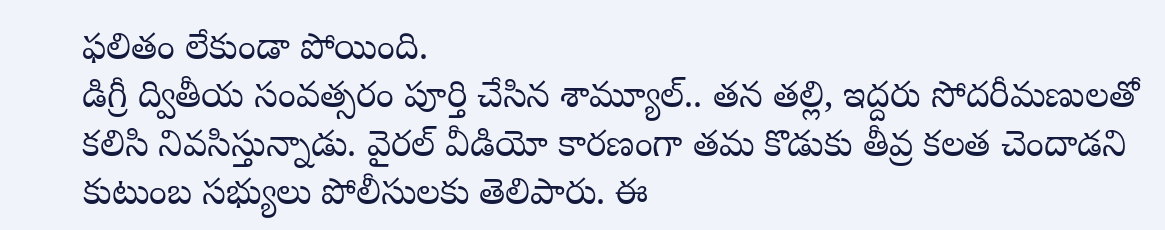ఫలితం లేకుండా పోయింది.
డిగ్రీ ద్వితీయ సంవత్సరం పూర్తి చేసిన శామ్యూల్.. తన తల్లి, ఇద్దరు సోదరీమణులతో కలిసి నివసిస్తున్నాడు. వైరల్ వీడియో కారణంగా తమ కొడుకు తీవ్ర కలత చెందాడని కుటుంబ సభ్యులు పోలీసులకు తెలిపారు. ఈ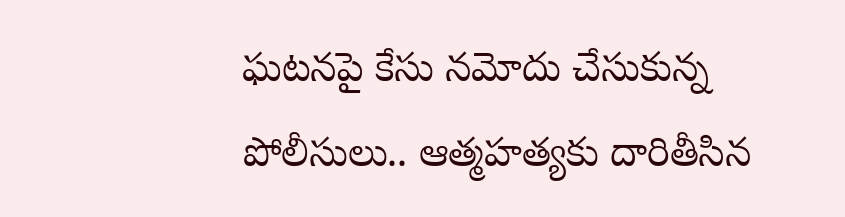ఘటనపై కేసు నమోదు చేసుకున్న పోలీసులు.. ఆత్మహత్యకు దారితీసిన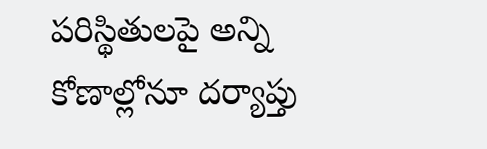పరిస్థితులపై అన్ని కోణాల్లోనూ దర్యాప్తు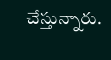చేస్తున్నారు.